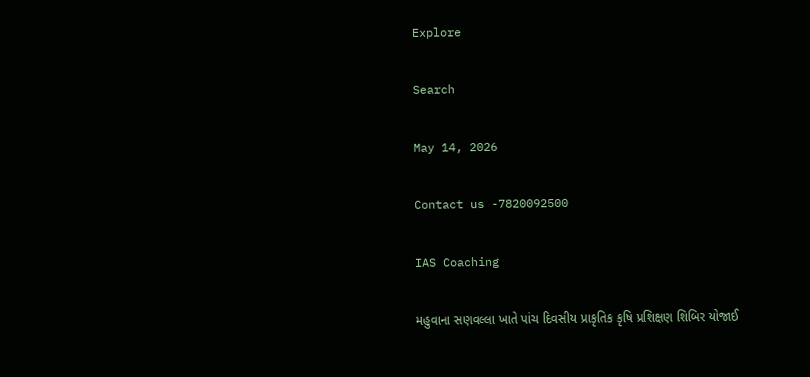Explore

Search

May 14, 2026

Contact us -7820092500

IAS Coaching

મહુવાના સણવલ્લા ખાતે પાંચ દિવસીય પ્રાકૃતિક કૃષિ પ્રશિક્ષણ શિબિર યોજાઈ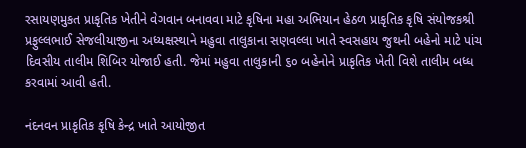રસાયણમુકત પ્રાકૃતિક ખેતીને વેગવાન બનાવવા માટે કૃષિના મહા અભિયાન હેઠળ પ્રાકૃતિક કૃષિ સંયોજકશ્રી  પ્રફુલ્લભાઈ સેજલીયાજીના અધ્યક્ષસ્થાને મહુવા તાલુકાના સણવલ્લા ખાતે સ્વસહાય જુથની બહેનો માટે પાંચ દિવસીય તાલીમ શિબિર યોજાઈ હતી. જેમાં મહુવા તાલુકાની ૬૦ બહેનોને પ્રાકૃતિક ખેતી વિશે તાલીમ બધ્ધ કરવામાં આવી હતી.

નંદનવન પ્રાકૃતિક કૃષિ કેન્દ્ર ખાતે આયોજીત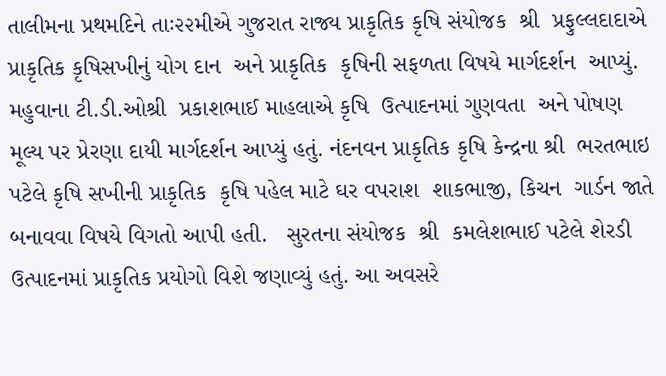તાલીમના પ્રથમદિને તાઃ૨૨મીએ ગુજરાત રાજ્ય પ્રાકૃતિક કૃષિ સંયોજક  શ્રી  પ્રફુલ્લદાદાએ પ્રાકૃતિક કૃષિસખીનું યોગ દાન  અને પ્રાકૃતિક  કૃષિની સફળતા વિષયે માર્ગદર્શન  આપ્યું. મહુવાના ટી.ડી.ઓશ્રી  પ્રકાશભાઈ માહલાએ કૃષિ  ઉત્પાદનમાં ગુણવતા  અને પોષણ મૂલ્ય પર પ્રેરણા દાયી માર્ગદર્શન આપ્યું હતું. નંદનવન પ્રાકૃતિક કૃષિ કેન્દ્રના શ્રી  ભરતભાઇ પટેલે કૃષિ સખીની પ્રાકૃતિક  કૃષિ પહેલ માટે ઘર વપરાશ  શાકભાજી, કિચન  ગાર્ડન જાતે બનાવવા વિષયે વિગતો આપી હતી.   સુરતના સંયોજક  શ્રી  કમલેશભાઈ પટેલે શેરડી ઉત્પાદનમાં પ્રાકૃતિક પ્રયોગો વિશે જણાવ્યું હતું. આ અવસરે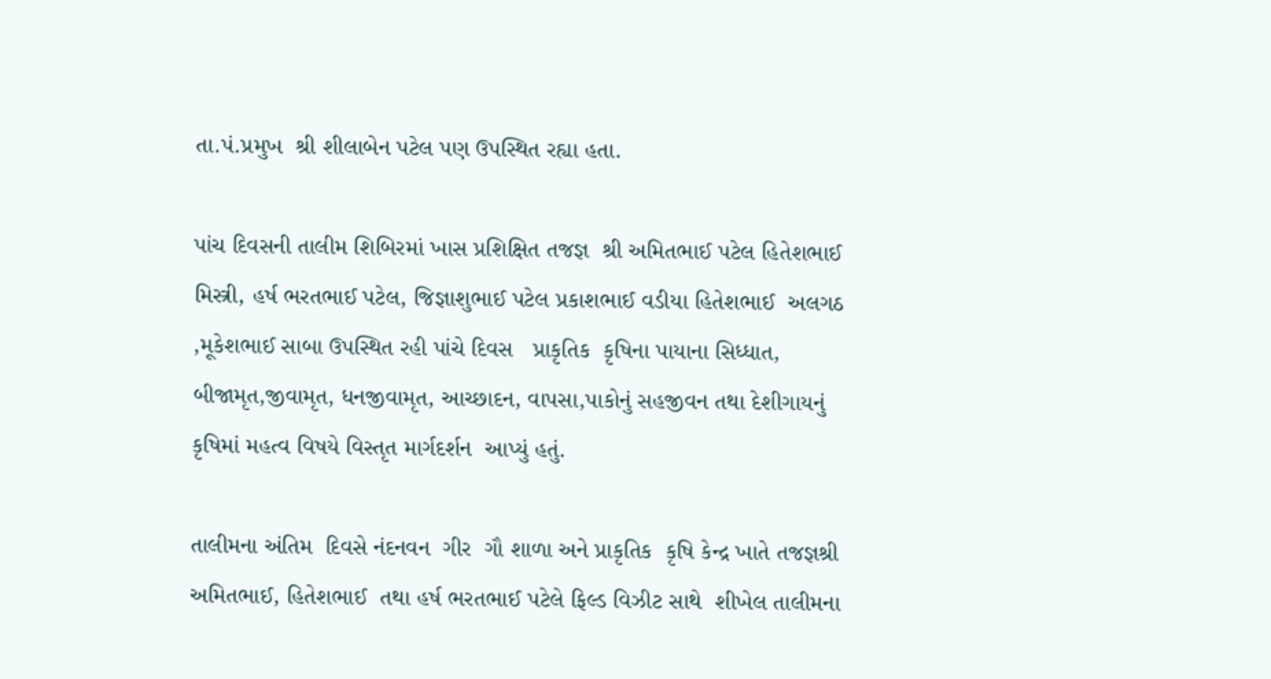તા.પં.પ્રમુખ  શ્રી શીલાબેન પટેલ પણ ઉપસ્થિત રહ્યા હતા.

પાંચ દિવસની તાલીમ શિબિરમાં ખાસ પ્રશિક્ષિત તજજ્ઞ  શ્રી અમિતભાઈ પટેલ હિતેશભાઈ  મિસ્ત્રી, હર્ષ ભરતભાઈ પટેલ, જિજ્ઞાશુભાઈ પટેલ પ્રકાશભાઈ વડીયા હિતેશભાઈ  અલગઠ ,મૂકેશભાઈ સાબા ઉપસ્થિત રહી પાંચે દિવસ   પ્રાકૃતિક  કૃષિના પાયાના સિધ્ધાત, બીજામૃત,જીવામૃત, ધનજીવામૃત, આચ્છાદન, વાપસા,પાકોનું સહજીવન તથા દેશીગાયનું કૃષિમાં મહત્વ વિષયે વિસ્તૃત માર્ગદર્શન  આપ્યું હતું.

તાલીમના અંતિમ  દિવસે નંદનવન  ગીર  ગૌ શાળા અને પ્રાકૃતિક  કૃષિ કેન્દ્ર ખાતે તજજ્ઞશ્રી  અમિતભાઈ, હિતેશભાઈ  તથા હર્ષ ભરતભાઈ પટેલે ફિલ્ડ વિઝીટ સાથે  શીખેલ તાલીમના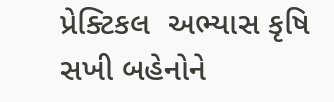પ્રેક્ટિકલ  અભ્યાસ કૃષિ સખી બહેનોને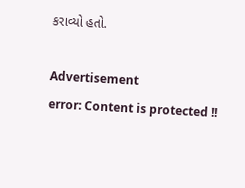કરાવ્યો હતો.

Advertisement
error: Content is protected !!